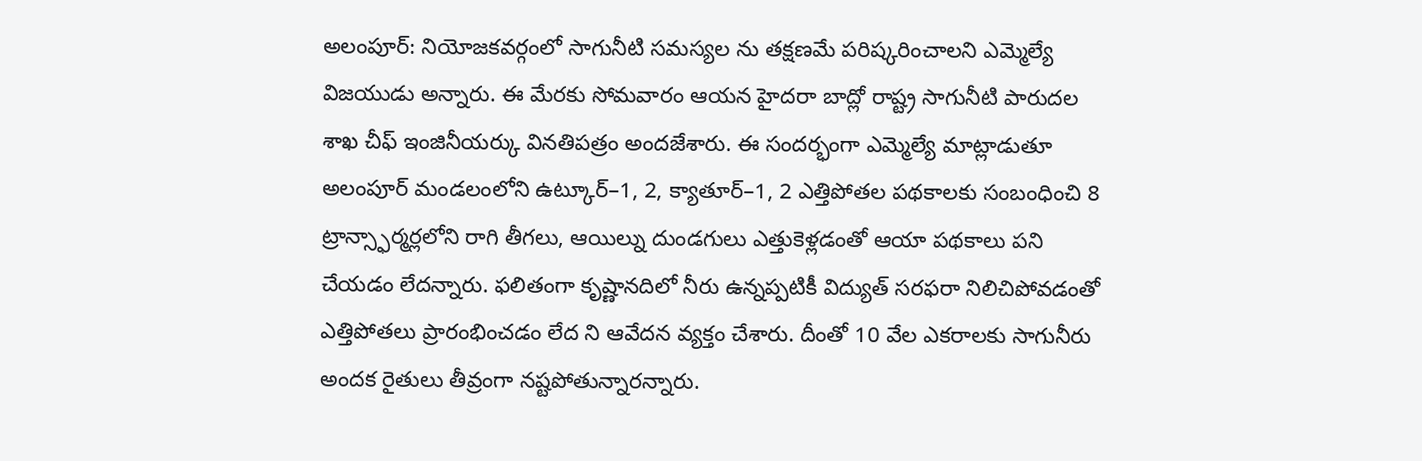అలంపూర్: నియోజకవర్గంలో సాగునీటి సమస్యల ను తక్షణమే పరిష్కరించాలని ఎమ్మెల్యే విజయుడు అన్నారు. ఈ మేరకు సోమవారం ఆయన హైదరా బాద్లో రాష్ట్ర సాగునీటి పారుదల శాఖ చీఫ్ ఇంజినీయర్కు వినతిపత్రం అందజేశారు. ఈ సందర్భంగా ఎమ్మెల్యే మాట్లాడుతూ అలంపూర్ మండలంలోని ఉట్కూర్–1, 2, క్యాతూర్–1, 2 ఎత్తిపోతల పథకాలకు సంబంధించి 8 ట్రాన్స్ఫార్మర్లలోని రాగి తీగలు, ఆయిల్ను దుండగులు ఎత్తుకెళ్లడంతో ఆయా పథకాలు పని చేయడం లేదన్నారు. ఫలితంగా కృష్ణానదిలో నీరు ఉన్నప్పటికీ విద్యుత్ సరఫరా నిలిచిపోవడంతో ఎత్తిపోతలు ప్రారంభించడం లేద ని ఆవేదన వ్యక్తం చేశారు. దీంతో 10 వేల ఎకరాలకు సాగునీరు అందక రైతులు తీవ్రంగా నష్టపోతున్నారన్నారు.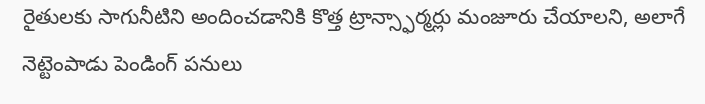రైతులకు సాగునీటిని అందించడానికి కొత్త ట్రాన్స్ఫార్మర్లు మంజూరు చేయాలని, అలాగే నెట్టెంపాడు పెండింగ్ పనులు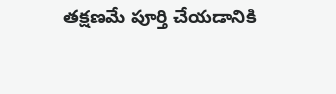తక్షణమే పూర్తి చేయడానికి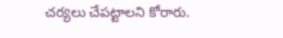చర్యలు చేపట్టాలని కోరారు.